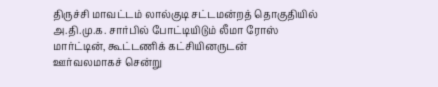திருச்சி மாவட்டம் லால்குடி சட்டமன்றத் தொகுதியில் அ.தி.மு.க. சார்பில் போட்டியிடும் லீமா ரோஸ் மார்ட்டின், கூட்டணிக் கட்சியினருடன் ஊர்வலமாகச் சென்று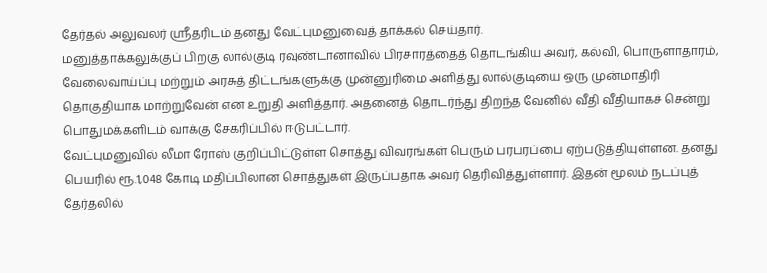தேர்தல் அலுவலர் ஸ்ரீதரிடம் தனது வேட்புமனுவைத் தாக்கல் செய்தார்.
மனுத்தாக்கலுக்குப் பிறகு லால்குடி ரவுண்டானாவில் பிரசாரத்தைத் தொடங்கிய அவர், கல்வி, பொருளாதாரம், வேலைவாய்ப்பு மற்றும் அரசுத் திட்டங்களுக்கு முன்னுரிமை அளித்து லால்குடியை ஒரு முன்மாதிரி தொகுதியாக மாற்றுவேன் என உறுதி அளித்தார். அதனைத் தொடர்ந்து திறந்த வேனில் வீதி வீதியாகச் சென்று பொதுமக்களிடம் வாக்கு சேகரிப்பில் ஈடுபட்டார்.
வேட்புமனுவில் லீமா ரோஸ் குறிப்பிட்டுள்ள சொத்து விவரங்கள் பெரும் பரபரப்பை ஏற்படுத்தியுள்ளன. தனது பெயரில் ரூ.1,048 கோடி மதிப்பிலான சொத்துகள் இருப்பதாக அவர் தெரிவித்துள்ளார். இதன் மூலம் நடப்புத் தேர்தலில்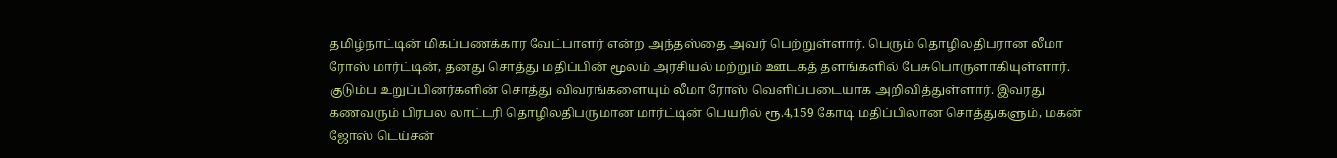தமிழ்நாட்டின் மிகப்பணக்கார வேட்பாளர் என்ற அந்தஸ்தை அவர் பெற்றுள்ளார். பெரும் தொழிலதிபரான லீமா ரோஸ் மார்ட்டின், தனது சொத்து மதிப்பின் மூலம் அரசியல் மற்றும் ஊடகத் தளங்களில் பேசுபொருளாகியுள்ளார்.
குடும்ப உறுப்பினர்களின் சொத்து விவரங்களையும் லீமா ரோஸ் வெளிப்படையாக அறிவித்துள்ளார். இவரது கணவரும் பிரபல லாட்டரி தொழிலதிபருமான மார்ட்டின் பெயரில் ரூ.4,159 கோடி மதிப்பிலான சொத்துகளும், மகன் ஜோஸ் டெய்சன்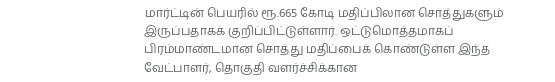மார்ட்டின் பெயரில் ரூ.665 கோடி மதிப்பிலான சொத்துகளும் இருப்பதாகக் குறிப்பிட்டுள்ளார். ஒட்டுமொத்தமாகப் பிரம்மாண்டமான சொத்து மதிப்பைக் கொண்டுள்ள இந்த வேட்பாளர், தொகுதி வளர்ச்சிக்கான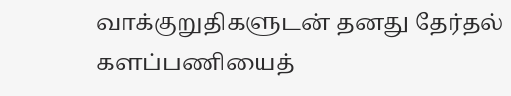வாக்குறுதிகளுடன் தனது தேர்தல் களப்பணியைத்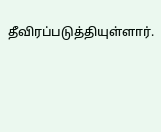தீவிரப்படுத்தியுள்ளார்.